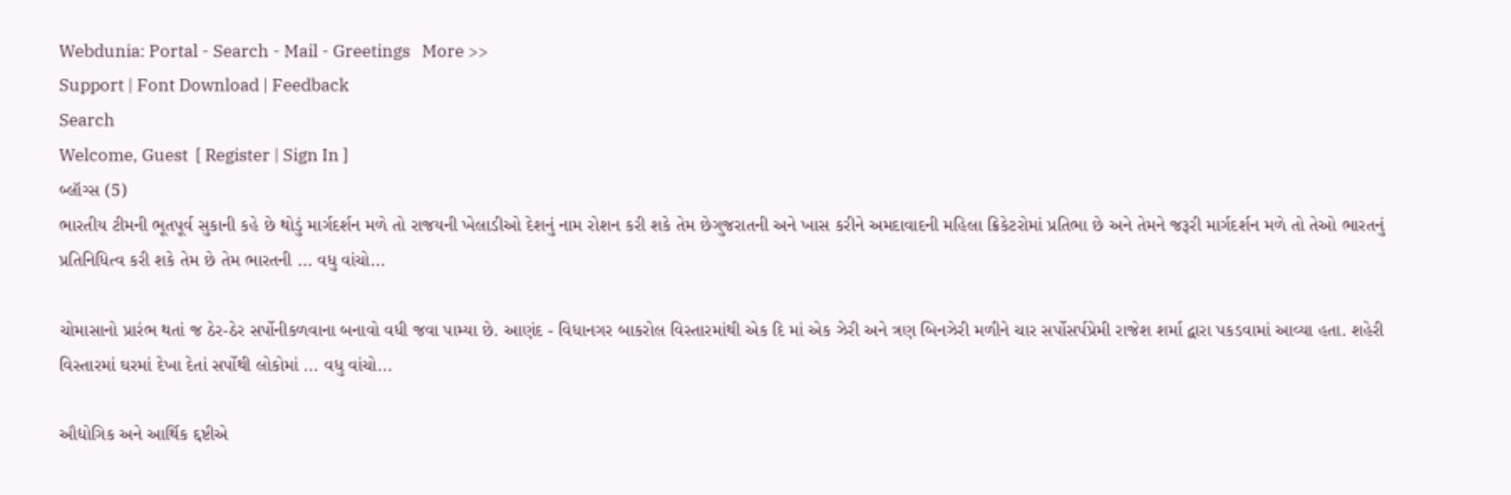Webdunia: Portal - Search - Mail - Greetings   More >>
Support | Font Download | Feedback
Search
Welcome, Guest  [ Register | Sign In ]
બ્લૉગ્સ (5)
ભારતીય ટીમની ભૂતપૂર્વ સુકાની કહે છે થોડું માર્ગદર્શન મળે તો રાજયની ખેલાડીઓ દેશનું નામ રોશન કરી શકે તેમ છેગુજરાતની અને ખાસ કરીને અમદાવાદની મહિલા ક્રિકેટરોમાં પ્રતિભા છે અને તેમને જરૂરી માર્ગદર્શન મળે તો તેઓ ભારતનું પ્રતિનિધિત્વ કરી શકે તેમ છે તેમ ભારતની ... વધુ વાંચો...

ચોમાસાનો પ્રારંભ થતાં જ ઠેર-ઠેર સર્પોનીકળવાના બનાવો વધી જવા પામ્યા છે. આણંદ - વિધાનગર બાકરોલ વિસ્તારમાંથી એક દિ માં એક ઝેરી અને ત્રણ બિનઝેરી મળીને ચાર સર્પોસર્પપ્રેમી રાજેશ શર્મા દ્વારા પકડવામાં આવ્યા હતા. શહેરી વિસ્તારમાં ઘરમાં દેખા દેતાં સર્પોથી લોકોમાં ... વધુ વાંચો...

ઔદ્યોગિક અને આર્થિક દ્દષ્ટીએ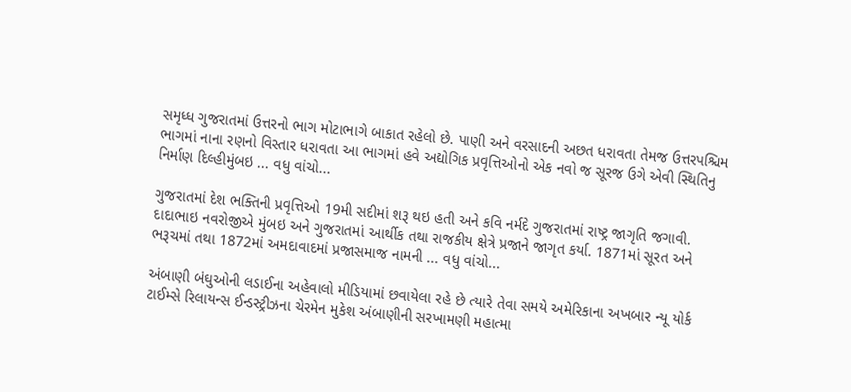સમૃધ્ધ ગુજરાતમાં ઉત્તરનો ભાગ મોટાભાગે બાકાત રહેલો છે. પાણી અને વરસાદની અછત ધરાવતા તેમજ ઉત્તરપશ્ચિમ ભાગમાં નાના રણનો વિસ્તાર ધરાવતા આ ભાગમાં હવે અદ્યોગિક પ્રવૃત્તિઓનો એક નવો જ સૂરજ ઉગે એવી સ્થિતિનુ નિર્માણ દિલ્હીમુંબઇ ... વધુ વાંચો...

ગુજરાતમાં દેશ ભક્તિની પ્રવૃત્તિઓ 19મી સદીમાં શરૂ થઇ હતી અને કવિ નર્મદે ગુજરાતમાં રાષ્ટ્ર જાગૃતિ જગાવી. દાદાભાઇ નવરોજીએ મુંબઇ અને ગુજરાતમાં આર્થીક તથા રાજકીય ક્ષેત્રે પ્રજાને જાગૃત કર્યા. 1871માં સૂરત અને ભરૂચમાં તથા 1872માં અમદાવાદમાં પ્રજાસમાજ નામની ... વધુ વાંચો...

અંબાણી બંઘુઓની લડાઈના અહેવાલો મીડિયામાં છવાયેલા રહે છે ત્યારે તેવા સમયે અમેરિકાના અખબાર ન્યૂ યોર્ક ટાઈમ્સે રિલાયન્સ ઈન્ડસ્ટ્રીઝના ચેરમેન મુકેશ અંબાણીની સરખામણી મહાત્મા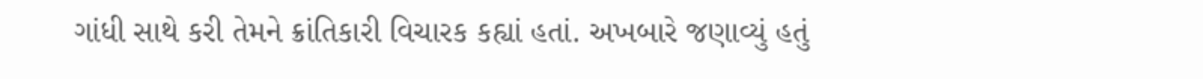ગાંધી સાથે કરી તેમને ક્રાંતિકારી વિચારક કહ્યાં હતાં. અખબારે જણાવ્યું હતું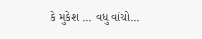કે મુકેશ ... વધુ વાંચો...